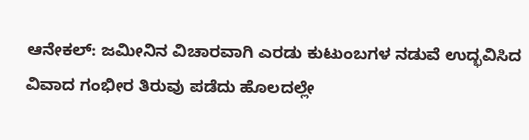ಆನೇಕಲ್: ಜಮೀನಿನ ವಿಚಾರವಾಗಿ ಎರಡು ಕುಟುಂಬಗಳ ನಡುವೆ ಉದ್ಭವಿಸಿದ ವಿವಾದ ಗಂಭೀರ ತಿರುವು ಪಡೆದು ಹೊಲದಲ್ಲೇ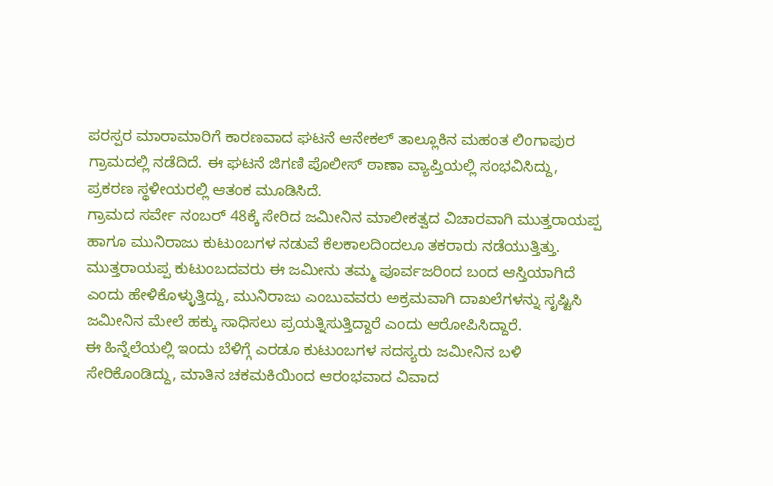ಪರಸ್ಪರ ಮಾರಾಮಾರಿಗೆ ಕಾರಣವಾದ ಘಟನೆ ಆನೇಕಲ್ ತಾಲ್ಲೂಕಿನ ಮಹಂತ ಲಿಂಗಾಪುರ ಗ್ರಾಮದಲ್ಲಿ ನಡೆದಿದೆ. ಈ ಘಟನೆ ಜಿಗಣಿ ಪೊಲೀಸ್ ಠಾಣಾ ವ್ಯಾಪ್ತಿಯಲ್ಲಿ ಸಂಭವಿಸಿದ್ದು, ಪ್ರಕರಣ ಸ್ಥಳೀಯರಲ್ಲಿ ಆತಂಕ ಮೂಡಿಸಿದೆ.
ಗ್ರಾಮದ ಸರ್ವೇ ನಂಬರ್ 48ಕ್ಕೆ ಸೇರಿದ ಜಮೀನಿನ ಮಾಲೀಕತ್ವದ ವಿಚಾರವಾಗಿ ಮುತ್ತರಾಯಪ್ಪ ಹಾಗೂ ಮುನಿರಾಜು ಕುಟುಂಬಗಳ ನಡುವೆ ಕೆಲಕಾಲದಿಂದಲೂ ತಕರಾರು ನಡೆಯುತ್ತಿತ್ತು. ಮುತ್ತರಾಯಪ್ಪ ಕುಟುಂಬದವರು ಈ ಜಮೀನು ತಮ್ಮ ಪೂರ್ವಜರಿಂದ ಬಂದ ಆಸ್ತಿಯಾಗಿದೆ ಎಂದು ಹೇಳಿಕೊಳ್ಳುತ್ತಿದ್ದು, ಮುನಿರಾಜು ಎಂಬುವವರು ಅಕ್ರಮವಾಗಿ ದಾಖಲೆಗಳನ್ನು ಸೃಷ್ಟಿಸಿ ಜಮೀನಿನ ಮೇಲೆ ಹಕ್ಕು ಸಾಧಿಸಲು ಪ್ರಯತ್ನಿಸುತ್ತಿದ್ದಾರೆ ಎಂದು ಆರೋಪಿಸಿದ್ದಾರೆ.
ಈ ಹಿನ್ನೆಲೆಯಲ್ಲಿ ಇಂದು ಬೆಳಿಗ್ಗೆ ಎರಡೂ ಕುಟುಂಬಗಳ ಸದಸ್ಯರು ಜಮೀನಿನ ಬಳಿ ಸೇರಿಕೊಂಡಿದ್ದು, ಮಾತಿನ ಚಕಮಕಿಯಿಂದ ಆರಂಭವಾದ ವಿವಾದ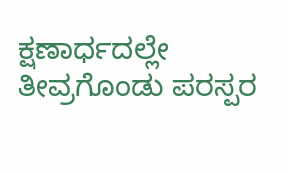ಕ್ಷಣಾರ್ಧದಲ್ಲೇ ತೀವ್ರಗೊಂಡು ಪರಸ್ಪರ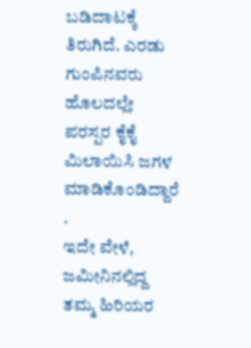ಬಡಿದಾಟಕ್ಕೆ ತಿರುಗಿದೆ. ಎರಡು ಗುಂಪಿನವರು ಹೊಲದಲ್ಲೇ ಪರಸ್ಪರ ಕೈಕೈ ಮಿಲಾಯಿಸಿ ಜಗಳ ಮಾಡಿಕೊಂಡಿದ್ದಾರೆ .
ಇದೇ ವೇಳೆ, ಜಮೀನಿನಲ್ಲಿದ್ದ ತಮ್ಮ ಹಿರಿಯರ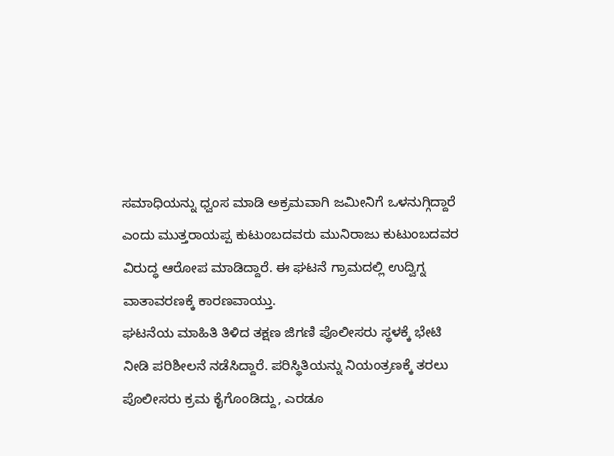ಸಮಾಧಿಯನ್ನು ಧ್ವಂಸ ಮಾಡಿ ಅಕ್ರಮವಾಗಿ ಜಮೀನಿಗೆ ಒಳನುಗ್ಗಿದ್ದಾರೆ ಎಂದು ಮುತ್ತರಾಯಪ್ಪ ಕುಟುಂಬದವರು ಮುನಿರಾಜು ಕುಟುಂಬದವರ ವಿರುದ್ಧ ಆರೋಪ ಮಾಡಿದ್ದಾರೆ. ಈ ಘಟನೆ ಗ್ರಾಮದಲ್ಲಿ ಉದ್ವಿಗ್ನ ವಾತಾವರಣಕ್ಕೆ ಕಾರಣವಾಯ್ತು.
ಘಟನೆಯ ಮಾಹಿತಿ ತಿಳಿದ ತಕ್ಷಣ ಜಿಗಣಿ ಪೊಲೀಸರು ಸ್ಥಳಕ್ಕೆ ಭೇಟಿ ನೀಡಿ ಪರಿಶೀಲನೆ ನಡೆಸಿದ್ದಾರೆ. ಪರಿಸ್ಥಿತಿಯನ್ನು ನಿಯಂತ್ರಣಕ್ಕೆ ತರಲು ಪೊಲೀಸರು ಕ್ರಮ ಕೈಗೊಂಡಿದ್ದು, ಎರಡೂ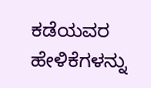ಕಡೆಯವರ ಹೇಳಿಕೆಗಳನ್ನು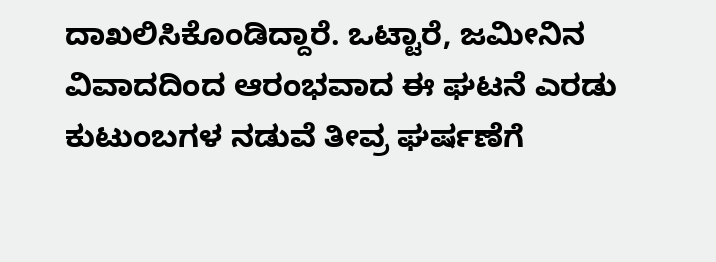ದಾಖಲಿಸಿಕೊಂಡಿದ್ದಾರೆ. ಒಟ್ಟಾರೆ, ಜಮೀನಿನ ವಿವಾದದಿಂದ ಆರಂಭವಾದ ಈ ಘಟನೆ ಎರಡು ಕುಟುಂಬಗಳ ನಡುವೆ ತೀವ್ರ ಘರ್ಷಣೆಗೆ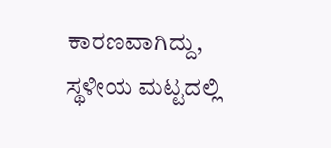ಕಾರಣವಾಗಿದ್ದು, ಸ್ಥಳೀಯ ಮಟ್ಟದಲ್ಲಿ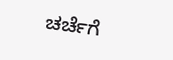ಚರ್ಚೆಗೆ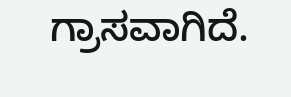ಗ್ರಾಸವಾಗಿದೆ.